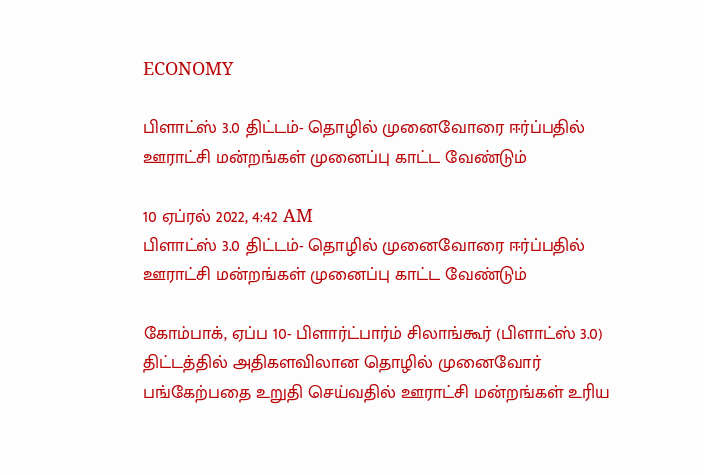ECONOMY

பிளாட்ஸ் 3.0 திட்டம்- தொழில் முனைவோரை ஈர்ப்பதில் ஊராட்சி மன்றங்கள் முனைப்பு காட்ட வேண்டும்

10 ஏப்ரல் 2022, 4:42 AM
பிளாட்ஸ் 3.0 திட்டம்- தொழில் முனைவோரை ஈர்ப்பதில் ஊராட்சி மன்றங்கள் முனைப்பு காட்ட வேண்டும்

கோம்பாக், ஏப்ப 10- பிளார்ட்பார்ம் சிலாங்கூர் (பிளாட்ஸ் 3.0) திட்டத்தில் அதிகளவிலான தொழில் முனைவோர் பங்கேற்பதை உறுதி செய்வதில் ஊராட்சி மன்றங்கள் உரிய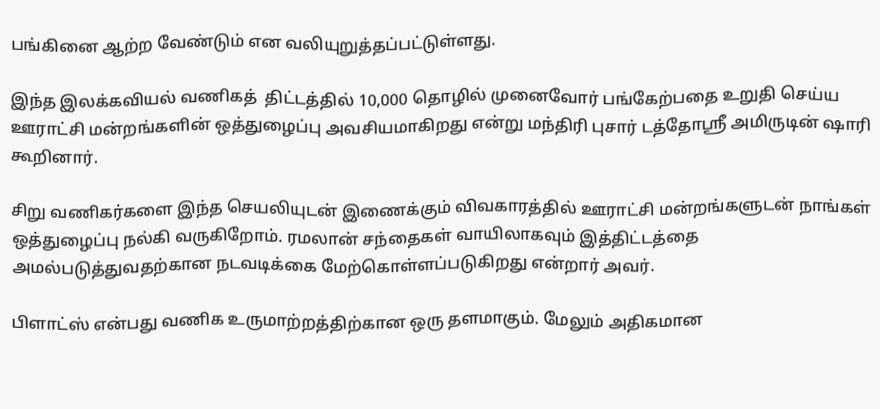பங்கினை ஆற்ற வேண்டும் என வலியுறுத்தப்பட்டுள்ளது.

இந்த இலக்கவியல் வணிகத்  திட்டத்தில் 10,000 தொழில் முனைவோர் பங்கேற்பதை உறுதி செய்ய ஊராட்சி மன்றங்களின் ஒத்துழைப்பு அவசியமாகிறது என்று மந்திரி புசார் டத்தோஸ்ரீ அமிருடின் ஷாரி கூறினார்.

சிறு வணிகர்களை இந்த செயலியுடன் இணைக்கும் விவகாரத்தில் ஊராட்சி மன்றங்களுடன் நாங்கள் ஒத்துழைப்பு நல்கி வருகிறோம். ரமலான் சந்தைகள் வாயிலாகவும் இத்திட்டத்தை அமல்படுத்துவதற்கான நடவடிக்கை மேற்கொள்ளப்படுகிறது என்றார் அவர்.

பிளாட்ஸ் என்பது வணிக உருமாற்றத்திற்கான ஒரு தளமாகும். மேலும் அதிகமான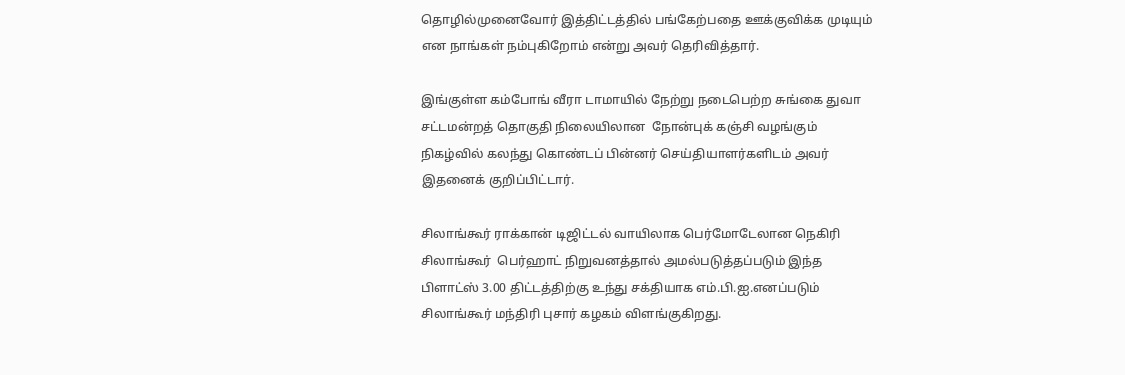தொழில்முனைவோர் இத்திட்டத்தில் பங்கேற்பதை ஊக்குவிக்க முடியும் என நாங்கள் நம்புகிறோம் என்று அவர் தெரிவித்தார்.

இங்குள்ள கம்போங் வீரா டாமாயில் நேற்று நடைபெற்ற சுங்கை துவா சட்டமன்றத் தொகுதி நிலையிலான  நோன்புக் கஞ்சி வழங்கும் நிகழ்வில் கலந்து கொண்டப் பின்னர் செய்தியாளர்களிடம் அவர் இதனைக் குறிப்பிட்டார்.

சிலாங்கூர் ராக்கான் டிஜிட்டல் வாயிலாக பெர்மோடேலான நெகிரி சிலாங்கூர்  பெர்ஹாட் நிறுவனத்தால் அமல்படுத்தப்படும் இந்த பிளாட்ஸ் 3.00 திட்டத்திற்கு உந்து சக்தியாக எம்.பி.ஐ.எனப்படும் சிலாங்கூர் மந்திரி புசார் கழகம் விளங்குகிறது.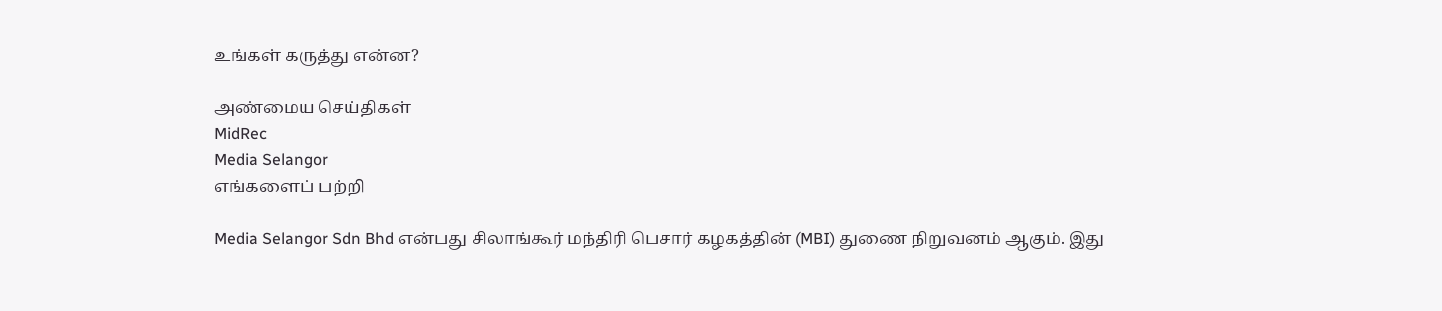உங்கள் கருத்து என்ன?

அண்மைய செய்திகள்
MidRec
Media Selangor
எங்களைப் பற்றி

Media Selangor Sdn Bhd என்பது சிலாங்கூர் மந்திரி பெசார் கழகத்தின் (MBI) துணை நிறுவனம் ஆகும். இது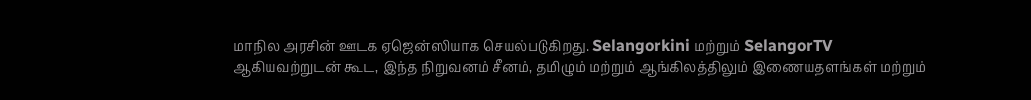மாநில அரசின் ஊடக ஏஜென்ஸியாக செயல்படுகிறது. Selangorkini மற்றும் SelangorTV ஆகியவற்றுடன் கூட, இந்த நிறுவனம் சீனம், தமிழும் மற்றும் ஆங்கிலத்திலும் இணையதளங்கள் மற்றும்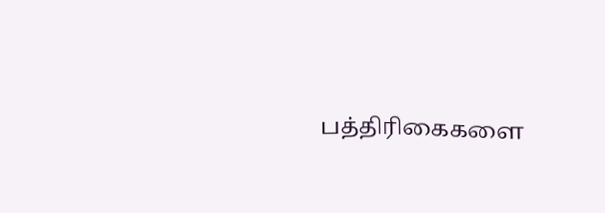பத்திரிகைகளை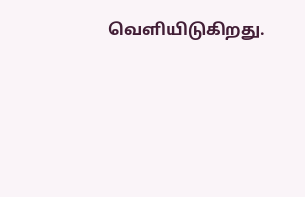வெளியிடுகிறது.